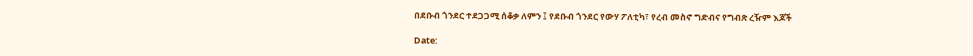በደቡብ ጎንደር ተደጋጋሚ ሰቆቃ ለምን ፤ የደቡብ ጎንደር የውሃ ፖለቲካ፣ የረብ መስኖ ግድብና የግብጽ ረዥም እጆች

Date: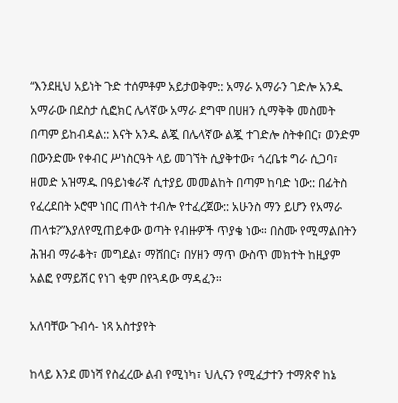“እንደዚህ አይነት ጉድ ተሰምቶም አይታወቅም:: አማራ አማራን ገድሎ አንዱ አማራው በደስታ ሲፎክር ሌላኛው አማራ ደግሞ በሀዘን ሲማቅቅ መስመት በጣም ይከብዳል:: እናት አንዱ ልጇ በሌላኛው ልጇ ተገድሎ ስትቀበር፣ ወንድም በውንድሙ የቀብር ሥነስርዓት ላይ መገኘት ሲያቅተው፣ ጎረቤቱ ግራ ሲጋባ፣ ዘመድ አዝማዱ በዓይነቁራኛ ሲተያይ መመልከት በጣም ከባድ ነው:: በፊትስ የፈረደበት ኦሮሞ ነበር ጠላት ተብሎ የተፈረጀው:: አሁንስ ማን ይሆን የአማራ ጠላቱ?”እያለየሚጠይቀው ወጣት የብዙዎች ጥያቄ ነው። በስሙ የሚማልበትን ሕዝብ ማራቆት፣ መግደል፣ ማሸበር፣ በሃዘን ማጥ ውስጥ መክተት ከዚያም አልፎ የማይሽር የነገ ቂም በየጓዳው ማዳፈን።

አለባቸው ጉብሳ- ነጻ አስተያየት

ከላይ እንደ መነሻ የስፈረው ልብ የሚነካ፣ ህሊናን የሚፈታተን ተማጽኖ ከኔ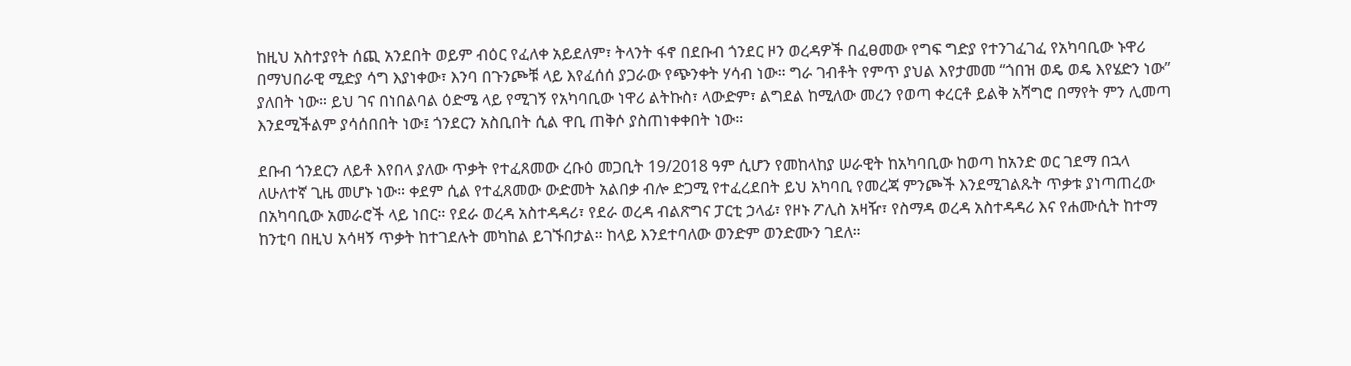ከዚህ አስተያየት ሰጪ አንደበት ወይም ብዕር የፈለቀ አይደለም፣ ትላንት ፋኖ በደቡብ ጎንደር ዞን ወረዳዎች በፈፀመው የግፍ ግድያ የተንገፈገፈ የአካባቢው ኑዋሪ በማህበራዊ ሚድያ ሳግ እያነቀው፣ እንባ በጉንጮቹ ላይ እየፈሰሰ ያጋራው የጭንቀት ሃሳብ ነው። ግራ ገብቶት የምጥ ያህል እየታመመ “ጎበዝ ወዴ ወዴ እየሄድን ነው” ያለበት ነው። ይህ ገና በነበልባል ዕድሜ ላይ የሚገኝ የአካባቢው ነዋሪ ልትኩስ፣ ላውድም፣ ልግደል ከሚለው መረን የወጣ ቀረርቶ ይልቅ አሻግሮ በማየት ምን ሊመጣ እንደሚችልም ያሳሰበበት ነው፤ ጎንደርን አስቢበት ሲል ዋቢ ጠቅሶ ያስጠነቀቀበት ነው።

ደቡብ ጎንደርን ለይቶ እየበላ ያለው ጥቃት የተፈጸመው ረቡዕ መጋቢት 19/2018 ዓም ሲሆን የመከላከያ ሠራዊት ከአካባቢው ከወጣ ከአንድ ወር ገደማ በኋላ ለሁለተኛ ጊዜ መሆኑ ነው። ቀደም ሲል የተፈጸመው ውድመት አልበቃ ብሎ ድጋሚ የተፈረደበት ይህ አካባቢ የመረጃ ምንጮች እንደሚገልጹት ጥቃቱ ያነጣጠረው በአካባቢው አመራሮች ላይ ነበር። የደራ ወረዳ አስተዳዳሪ፣ የደራ ወረዳ ብልጽግና ፓርቲ ኃላፊ፣ የዞኑ ፖሊስ አዛዥ፣ የስማዳ ወረዳ አስተዳዳሪ እና የሐሙሲት ከተማ ከንቲባ በዚህ አሳዛኝ ጥቃት ከተገደሉት መካከል ይገኙበታል። ከላይ እንደተባለው ወንድም ወንድሙን ገደለ።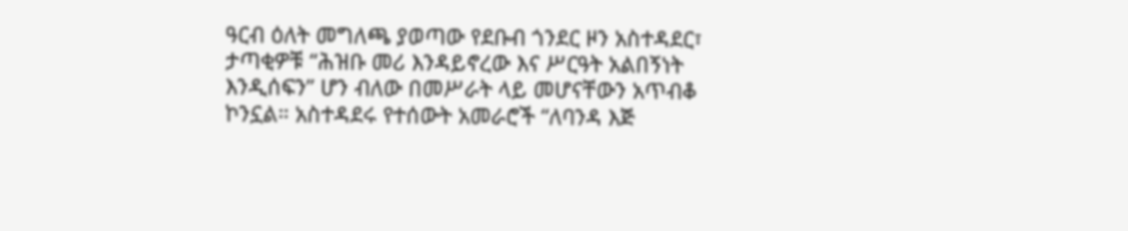ዓርብ ዕለት መግለጫ ያወጣው የደቡብ ጎንደር ዞን አስተዳደር፣ ታጣቂዎቹ “ሕዝቡ መሪ እንዳይኖረው እና ሥርዓት አልበኝነት እንዲሰፍን” ሆን ብለው በመሥራት ላይ መሆናቸውን አጥብቆ ኮንኗል። አስተዳደሩ የተሰውት አመራሮች “ለባንዳ እጅ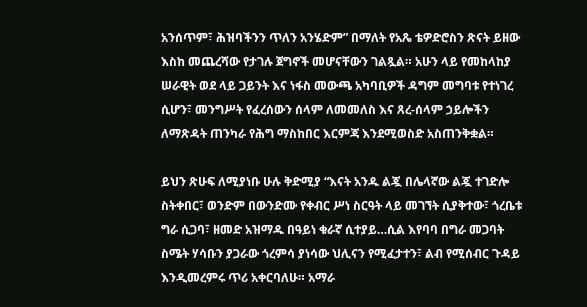አንሰጥም፣ ሕዝባችንን ጥለን አንሄድም” በማለት የአጼ ቴዎድሮስን ጽናት ይዘው እስከ መጨረሻው የታገሉ ጀግኖች መሆናቸውን ገልጿል። አሁን ላይ የመከላከያ ሠራዊት ወደ ላይ ጋይንት እና ነፋስ መውጫ አካባቢዎች ዳግም መግባቱ የተነገረ ሲሆን፣ መንግሥት የፈረሰውን ሰላም ለመመለስ እና ጸረ-ሰላም ኃይሎችን ለማጽዳት ጠንካራ የሕግ ማስከበር እርምጃ እንደሚወስድ አስጠንቅቋል።

ይህን ጽሁፍ ለሚያነቡ ሁሉ ቅድሚያ “እናት አንዱ ልጇ በሌላኛው ልጇ ተገድሎ ስትቀበር፣ ወንድም በውንድሙ የቀብር ሥነ ስርዓት ላይ መገኘት ሲያቅተው፣ ጎረቤቱ ግራ ሲጋባ፣ ዘመድ አዝማዱ በዓይነ ቁራኛ ሲተያይ…ሲል እየባባ በግራ መጋባት ስሜት ሃሳቡን ያጋራው ጎረምሳ ያነሳው ህሊናን የሚፈታተን፣ ልብ የሚሰብር ጉዳይ እንዲመረምሩ ጥሪ አቀርባለሁ። አማራ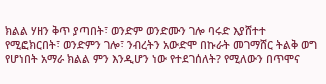ክልል ሃዘን ቅጥ ያጣበት፣ ወንድም ወንድሙን ገሎ ባሩድ እያሸተተ የሚፎክርበት፣ ወንድምን ገሎ፣ ንብረትን አውድሞ በኩራት መገማሸር ትልቅ ወግ የሆነበት አማራ ክልል ምን እንዲሆን ነው የተደገሰለት? የሚለውን በጥሞና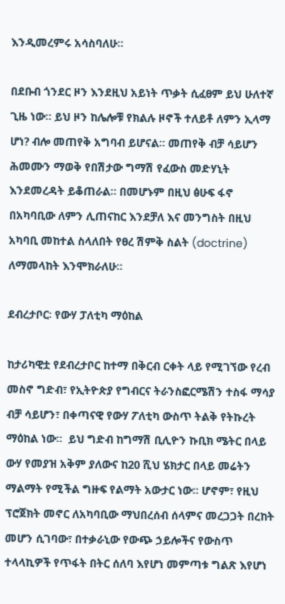እንዲመረምሩ አሳስባለሁ።

በደቡብ ጎንደር ዞን እንደዚህ አይነት ጥቃት ሲፈፀም ይህ ሁለተኛ ጊዜ ነው። ይህ ዞን ከሌሎቹ የክልሉ ዞኖች ተለይቶ ለምን ኢላማ ሆነ? ብሎ መጠየቅ አግባብ ይሆናል። መጠየቅ ብቻ ሳይሆን ሕመሙን ማወቅ የበሽታው ግማሽ የፈውስ መድሃኒት እንደመረዳት ይቆጠራል። በመሆኑም በዚህ ፅሁፍ ፋኖ በአካባቢው ለምን ሊጠናከር እንደቻለ እና መንግስት በዚህ አካባቢ መከተል ስላለበት የፀረ ሽምቅ ስልት (doctrine) ለማመላከት እንሞክራለሁ።

ደብረታቦር፡ የውሃ ፓለቲካ ማዕከል

ከታሪካዊቷ የደብረታቦር ከተማ በቅርብ ርቀት ላይ የሚገኘው የረብ መስኖ ግድብ፣ የኢትዮጵያ የግብርና ትራንስፎርሜሽን ተስፋ ማሳያ ብቻ ሳይሆን፣ በቀጣናዊ የውሃ ፖለቲካ ውስጥ ትልቅ የትኩረት ማዕከል ነው።  ይህ ግድብ ከግማሽ ቢሊዮን ኩቢክ ሜትር በላይ ውሃ የመያዝ አቅም ያለውና ከ20 ሺህ ሄክታር በላይ መሬትን ማልማት የሚችል ግዙፍ የልማት አውታር ነው። ሆኖም፣ የዚህ ፕሮጀክት መኖር ለአካባቢው ማህበረሰብ ሰላምና መረጋጋት በረከት መሆን ሲገባው፣ በተቃራኒው የውጭ ኃይሎችና የውስጥ ተላላኪዎች የጥፋት በትር ሰለባ እየሆነ መምጣቱ ግልጽ እየሆነ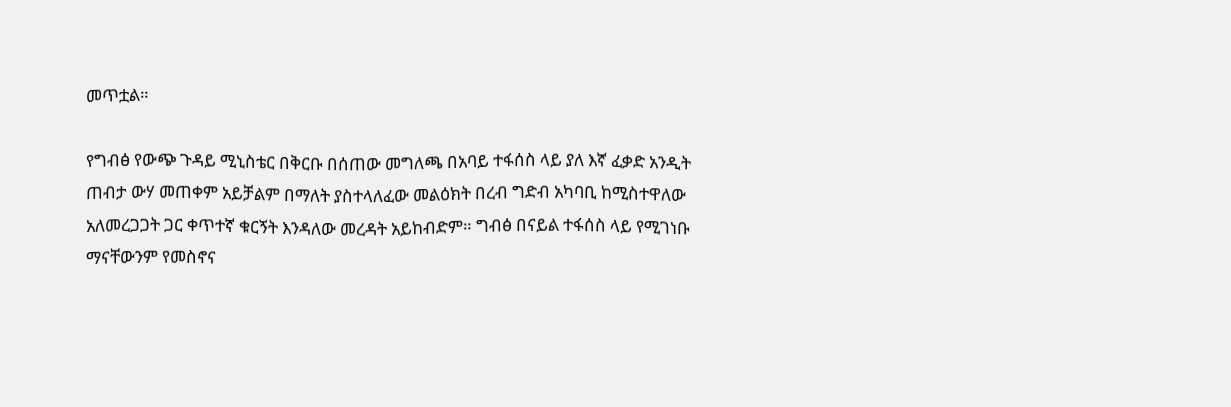መጥቷል።

የግብፅ የውጭ ጉዳይ ሚኒስቴር በቅርቡ በሰጠው መግለጫ በአባይ ተፋሰስ ላይ ያለ እኛ ፈቃድ አንዲት ጠብታ ውሃ መጠቀም አይቻልም በማለት ያስተላለፈው መልዕክት በረብ ግድብ አካባቢ ከሚስተዋለው አለመረጋጋት ጋር ቀጥተኛ ቁርኝት እንዳለው መረዳት አይከብድም። ግብፅ በናይል ተፋሰስ ላይ የሚገነቡ ማናቸውንም የመስኖና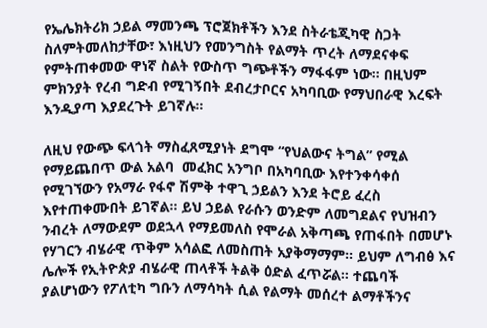የኤሌክትሪክ ኃይል ማመንጫ ፕሮጀክቶችን እንደ ስትራቴጂካዊ ስጋት ስለምትመለከታቸው፣ እነዚህን የመንግስት የልማት ጥረት ለማደናቀፍ የምትጠቀመው ዋነኛ ስልት የውስጥ ግጭቶችን ማፋፋም ነው። በዚህም ምክንያት የረብ ግድብ የሚገኝበት ደብረታቦርና አካባቢው የማህበራዊ እረፍት እንዲያጣ እያደረጉት ይገኛሉ።

ለዚህ የውጭ ፍላጎት ማስፈጸሚያነት ደግሞ “የህልውና ትግል” የሚል የማይጨበጥ ውል አልባ  መፈክር አንግቦ በአካባቢው እየተንቀሳቀሰ የሚገኘውን የአማራ የፋኖ ሽምቅ ተዋጊ ኃይልን እንደ ትሮይ ፈረስ እየተጠቀሙበት ይገኛል። ይህ ኃይል የራሱን ወንድም ለመግደልና የህዝብን ንብረት ለማውደም ወደኋላ የማይመለስ የሞራል አቅጣጫ የጠፋበት በመሆኑ የሃገርን ብሄራዊ ጥቅም አሳልፎ ለመስጠት አያቅማማም። ይህም ለግብፅ እና ሌሎች የኢትዮጵያ ብሄራዊ ጠላቶች ትልቅ ዕድል ፈጥሯል። ተጨባች ያልሆነውን የፖለቲካ ግቡን ለማሳካት ሲል የልማት መሰረተ ልማቶችንና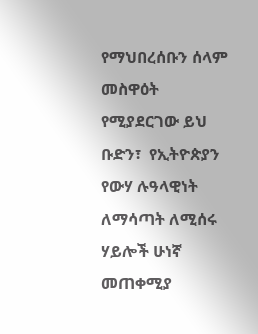የማህበረሰቡን ሰላም መስዋዕት የሚያደርገው ይህ ቡድን፣  የኢትዮጵያን የውሃ ሉዓላዊነት ለማሳጣት ለሚሰሩ ሃይሎች ሁነኛ መጠቀሚያ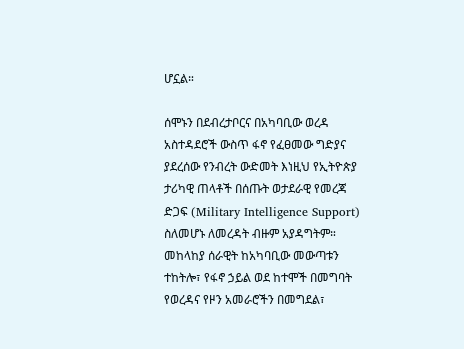ሆኗል።

ሰሞኑን በደብረታቦርና በአካባቢው ወረዳ አስተዳደሮች ውስጥ ፋኖ የፈፀመው ግድያና ያደረሰው የንብረት ውድመት እነዚህ የኢትዮጵያ ታሪካዊ ጠላቶች በሰጡት ወታደራዊ የመረጃ ድጋፍ (Military Intelligence Support) ስለመሆኑ ለመረዳት ብዙም አያዳግትም። መከላከያ ሰራዊት ከአካባቢው መውጣቱን ተከትሎ፣ የፋኖ ኃይል ወደ ከተሞች በመግባት የወረዳና የዞን አመራሮችን በመግደል፣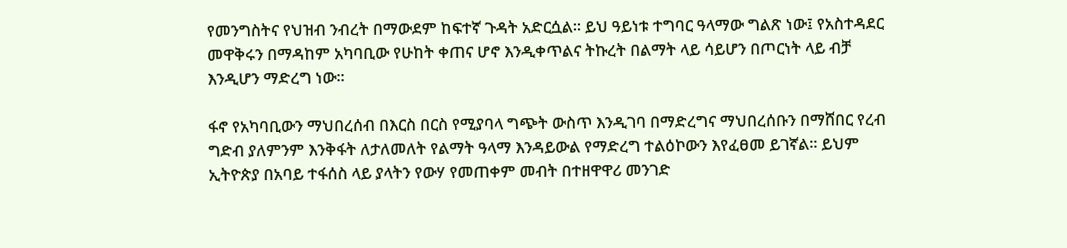የመንግስትና የህዝብ ንብረት በማውደም ከፍተኛ ጉዳት አድርሷል። ይህ ዓይነቱ ተግባር ዓላማው ግልጽ ነው፤ የአስተዳደር መዋቅሩን በማዳከም አካባቢው የሁከት ቀጠና ሆኖ እንዲቀጥልና ትኩረት በልማት ላይ ሳይሆን በጦርነት ላይ ብቻ እንዲሆን ማድረግ ነው።

ፋኖ የአካባቢውን ማህበረሰብ በእርስ በርስ የሚያባላ ግጭት ውስጥ እንዲገባ በማድረግና ማህበረሰቡን በማሸበር የረብ ግድብ ያለምንም እንቅፋት ለታለመለት የልማት ዓላማ እንዳይውል የማድረግ ተልዕኮውን እየፈፀመ ይገኛል። ይህም ኢትዮጵያ በአባይ ተፋሰስ ላይ ያላትን የውሃ የመጠቀም መብት በተዘዋዋሪ መንገድ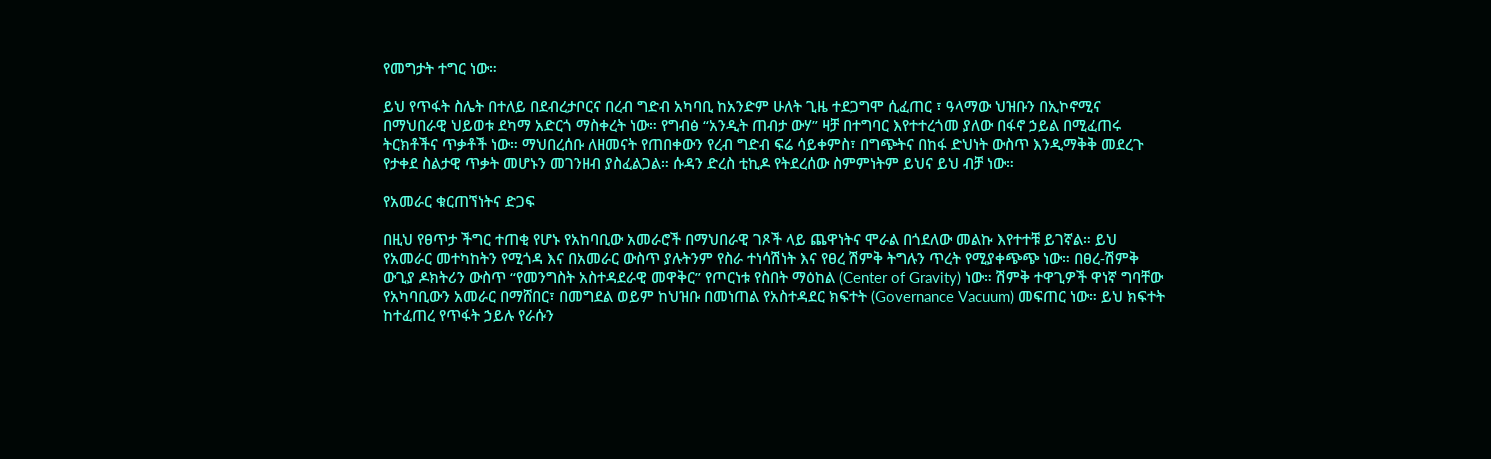የመግታት ተግር ነው።

ይህ የጥፋት ስሌት በተለይ በደብረታቦርና በረብ ግድብ አካባቢ ከአንድም ሁለት ጊዜ ተደጋግሞ ሲፈጠር ፣ ዓላማው ህዝቡን በኢኮኖሚና በማህበራዊ ህይወቱ ደካማ አድርጎ ማስቀረት ነው። የግብፅ “አንዲት ጠብታ ውሃ” ዛቻ በተግባር እየተተረጎመ ያለው በፋኖ ኃይል በሚፈጠሩ ትርክቶችና ጥቃቶች ነው። ማህበረሰቡ ለዘመናት የጠበቀውን የረብ ግድብ ፍሬ ሳይቀምስ፣ በግጭትና በከፋ ድህነት ውስጥ እንዲማቅቅ መደረጉ የታቀደ ስልታዊ ጥቃት መሆኑን መገንዘብ ያስፈልጋል። ሱዳን ድረስ ቲኪዶ የትደረሰው ስምምነትም ይህና ይህ ብቻ ነው።

የአመራር ቁርጠኘነትና ድጋፍ

በዚህ የፀጥታ ችግር ተጠቂ የሆኑ የአከባቢው አመራሮች በማህበራዊ ገጾች ላይ ጨዋነትና ሞራል በጎደለው መልኩ እየተተቹ ይገኛል። ይህ የአመራር መተካከትን የሚጎዳ እና በአመራር ውስጥ ያሉትንም የስራ ተነሳሽነት እና የፀረ ሽምቅ ትግሉን ጥረት የሚያቀጭጭ ነው። በፀረ-ሽምቅ ውጊያ ዶክትሪን ውስጥ “የመንግስት አስተዳደራዊ መዋቅር” የጦርነቱ የስበት ማዕከል (Center of Gravity) ነው። ሽምቅ ተዋጊዎች ዋነኛ ግባቸው የአካባቢውን አመራር በማሸበር፣ በመግደል ወይም ከህዝቡ በመነጠል የአስተዳደር ክፍተት (Governance Vacuum) መፍጠር ነው። ይህ ክፍተት ከተፈጠረ የጥፋት ኃይሉ የራሱን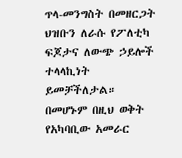ጥላ-መንግስት በመዘርጋት ህዝቡን ለራሱ የፖለቲካ ፍጆታና ለውጭ ኃይሎች ተላላኪነት ይመቻችለታል። በመሆኑም በዚህ ወቅት የአካባቢው አመራር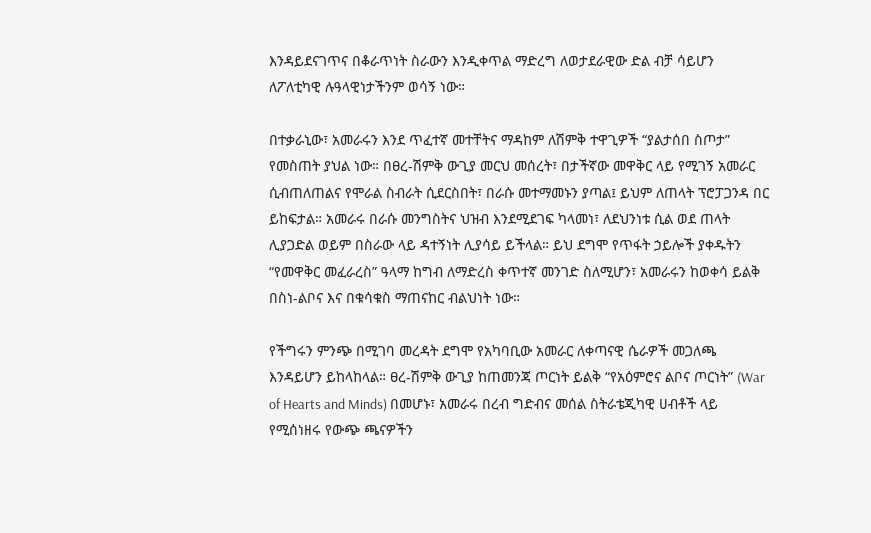እንዳይደናገጥና በቆራጥነት ስራውን እንዲቀጥል ማድረግ ለወታደራዊው ድል ብቻ ሳይሆን ለፖለቲካዊ ሉዓላዊነታችንም ወሳኝ ነው።

በተቃራኒው፣ አመራሩን እንደ ጥፈተኛ መተቸትና ማዳከም ለሽምቅ ተዋጊዎች “ያልታሰበ ስጦታ” የመስጠት ያህል ነው። በፀረ-ሽምቅ ውጊያ መርህ መሰረት፣ በታችኛው መዋቅር ላይ የሚገኝ አመራር ሲብጠለጠልና የሞራል ስብራት ሲደርስበት፣ በራሱ መተማመኑን ያጣል፤ ይህም ለጠላት ፕሮፓጋንዳ በር ይከፍታል። አመራሩ በራሱ መንግስትና ህዝብ እንደሚደገፍ ካላመነ፣ ለደህንነቱ ሲል ወደ ጠላት ሊያጋድል ወይም በስራው ላይ ዳተኝነት ሊያሳይ ይችላል። ይህ ደግሞ የጥፋት ኃይሎች ያቀዱትን “የመዋቅር መፈራረስ” ዓላማ ከግብ ለማድረስ ቀጥተኛ መንገድ ስለሚሆን፣ አመራሩን ከወቀሳ ይልቅ በስነ-ልቦና እና በቁሳቁስ ማጠናከር ብልህነት ነው።

የችግሩን ምንጭ በሚገባ መረዳት ደግሞ የአካባቢው አመራር ለቀጣናዊ ሴራዎች መጋለጫ እንዳይሆን ይከላከላል። ፀረ-ሽምቅ ውጊያ ከጠመንጃ ጦርነት ይልቅ “የአዕምሮና ልቦና ጦርነት” (War of Hearts and Minds) በመሆኑ፣ አመራሩ በረብ ግድብና መሰል ስትራቴጂካዊ ሀብቶች ላይ የሚሰነዘሩ የውጭ ጫናዎችን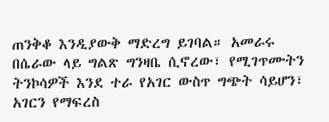ጠንቅቆ እንዲያውቅ ማድረግ ይገባል። አመራሩ በሴራው ላይ ግልጽ ግንዛቤ ሲኖረው፣ የሚገጥሙትን ትንኮሳዎች እንደ ተራ የአገር ውስጥ ግጭት ሳይሆን፣ አገርን የማፍረስ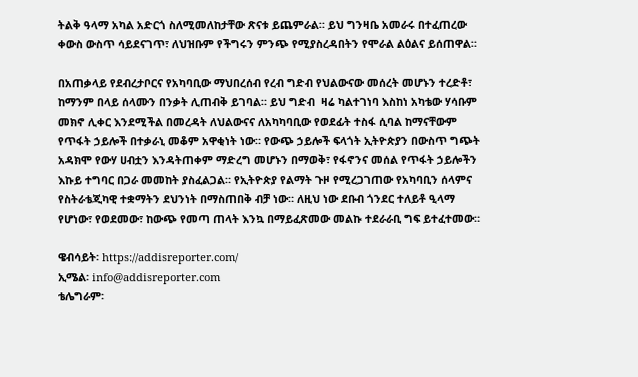ትልቅ ዓላማ አካል አድርጎ ስለሚመለከታቸው ጽናቱ ይጨምራል። ይህ ግንዛቤ አመራሩ በተፈጠረው ቀውስ ውስጥ ሳይደናገጥ፣ ለህዝቡም የችግሩን ምንጭ የሚያስረዳበትን የሞራል ልዕልና ይሰጠዋል።

በአጠቃላይ የደብረታቦርና የአካባቢው ማህበረሰብ የረብ ግድብ የህልውናው መሰረት መሆኑን ተረድቶ፣ ከማንም በላይ ሰላሙን በንቃት ሊጠብቅ ይገባል። ይህ ግድብ  ዛሬ ካልተገነባ እስከነ አካቴው ሃሳቡም መክኖ ሊቀር እንደሚችል በመረዳት ለህልውናና ለአካካባቢው የወደፊት ተስፋ ሲባል ከማናቸውም የጥፋት ኃይሎች በተቃራኒ መቆም አዋቂነት ነው። የውጭ ኃይሎች ፍላጎት ኢትዮጵያን በውስጥ ግጭት አዳክሞ የውሃ ሀብቷን እንዳትጠቀም ማድረግ መሆኑን በማወቅ፣ የፋኖንና መሰል የጥፋት ኃይሎችን እኩይ ተግባር በጋራ መመከት ያስፈልጋል። የኢትዮጵያ የልማት ጉዞ የሚረጋገጠው የአካባቢን ሰላምና የስትራቴጂካዊ ተቋማትን ደህንነት በማስጠበቅ ብቻ ነው። ለዚህ ነው ደቡብ ጎንደር ተለይቶ ዒላማ የሆነው፣ የወደመው፣ ከውጭ የመጣ ጠላት እንኳ በማይፈጽመው መልኩ ተደራራቢ ግፍ ይተፈተመው።

ዌብሳይት፡ https://addisreporter.com/
ኢሜል፡ info@addisreporter.com
ቴሌግራም፡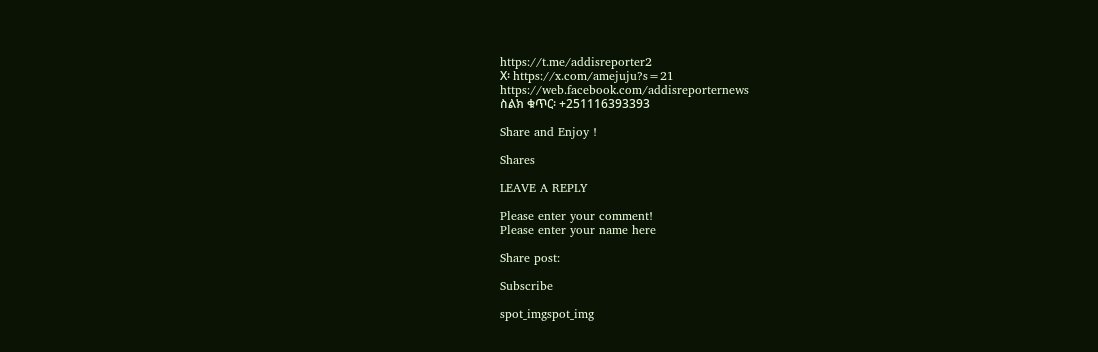https://t.me/addisreporter2
X፡ https://x.com/amejuju?s=21
https://web.facebook.com/addisreporternews
ስልክ ቁጥር፡ +251116393393

Share and Enjoy !

Shares

LEAVE A REPLY

Please enter your comment!
Please enter your name here

Share post:

Subscribe

spot_imgspot_img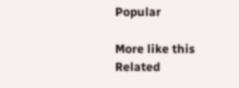Popular

More like this
Related